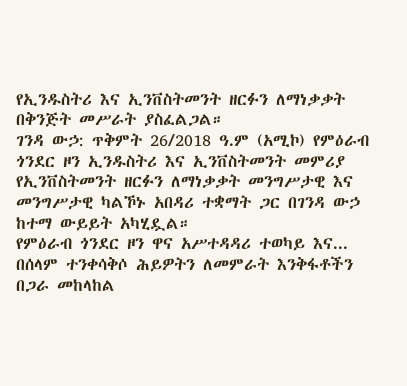የኢንዱስትሪ እና ኢንቨስትመንት ዘርፉን ለማነቃቃት በቅንጅት መሥራት ያስፈልጋል።
ገንዳ ውኃ: ጥቅምት 26/2018 ዓ.ም (አሚኮ) የምዕራብ ጎንደር ዞን ኢንዱስትሪ እና ኢንቨስትመንት መምሪያ የኢንቨስትመንት ዘርፉን ለማነቃቃት መንግሥታዊ እና መንግሥታዊ ካልኾኑ አበዳሪ ተቋማት ጋር በገንዳ ውኃ ከተማ ውይይት አካሂዷል።
የምዕራብ ጎንደር ዞን ዋና አሥተዳዳሪ ተወካይ እና...
በሰላም ተንቀሳቅሶ ሕይዎትን ለመምራት እንቅፋቶችን በጋራ መከላከል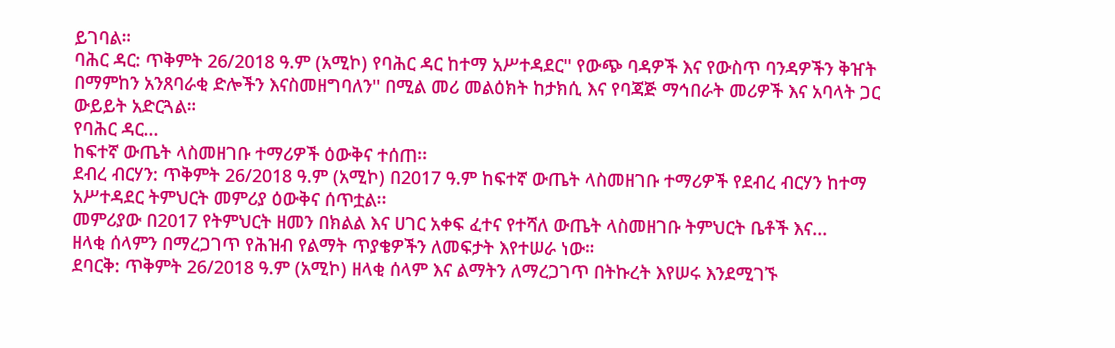ይገባል።
ባሕር ዳር: ጥቅምት 26/2018 ዓ.ም (አሚኮ) የባሕር ዳር ከተማ አሥተዳደር'' የውጭ ባዳዎች እና የውስጥ ባንዳዎችን ቅዠት በማምከን አንጸባራቂ ድሎችን እናስመዘግባለን'' በሚል መሪ መልዕክት ከታክሲ እና የባጃጅ ማኅበራት መሪዎች እና አባላት ጋር ውይይት አድርጓል።
የባሕር ዳር...
ከፍተኛ ውጤት ላስመዘገቡ ተማሪዎች ዕውቅና ተሰጠ፡፡
ደብረ ብርሃን: ጥቅምት 26/2018 ዓ.ም (አሚኮ) በ2017 ዓ.ም ከፍተኛ ውጤት ላስመዘገቡ ተማሪዎች የደብረ ብርሃን ከተማ አሥተዳደር ትምህርት መምሪያ ዕውቅና ሰጥቷል፡፡
መምሪያው በ2017 የትምህርት ዘመን በክልል እና ሀገር አቀፍ ፈተና የተሻለ ውጤት ላስመዘገቡ ትምህርት ቤቶች እና...
ዘላቂ ሰላምን በማረጋገጥ የሕዝብ የልማት ጥያቄዎችን ለመፍታት እየተሠራ ነው።
ደባርቅ: ጥቅምት 26/2018 ዓ.ም (አሚኮ) ዘላቂ ሰላም እና ልማትን ለማረጋገጥ በትኩረት እየሠሩ እንደሚገኙ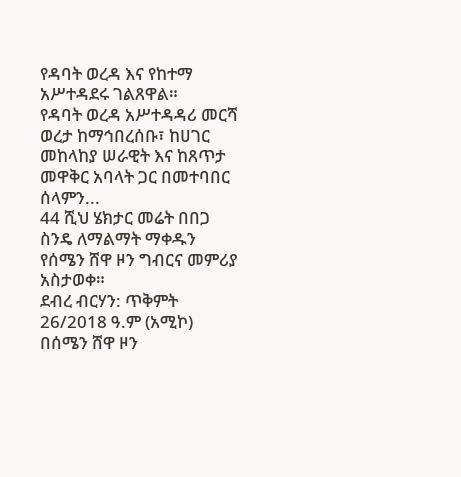የዳባት ወረዳ እና የከተማ አሥተዳደሩ ገልጸዋል።
የዳባት ወረዳ አሥተዳዳሪ መርሻ ወረታ ከማኅበረሰቡ፣ ከሀገር መከላከያ ሠራዊት እና ከጸጥታ መዋቅር አባላት ጋር በመተባበር ሰላምን...
44 ሺህ ሄክታር መሬት በበጋ ስንዴ ለማልማት ማቀዱን የሰሜን ሸዋ ዞን ግብርና መምሪያ አስታወቀ።
ደብረ ብርሃን: ጥቅምት 26/2018 ዓ.ም (አሚኮ) በሰሜን ሸዋ ዞን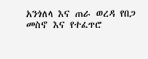አንጎለላ እና ጠራ ወረዳ የበጋ መስኖ እና የተፈጥሮ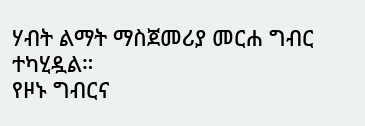ሃብት ልማት ማስጀመሪያ መርሐ ግብር ተካሂዷል።
የዞኑ ግብርና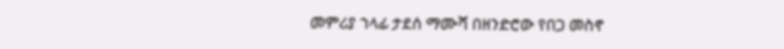መምሪያ ኀላፊ ታደሰ ማሙሻ በዘንድሮው የበጋ መስኖ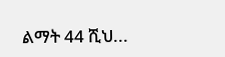ልማት 44 ሺህ...